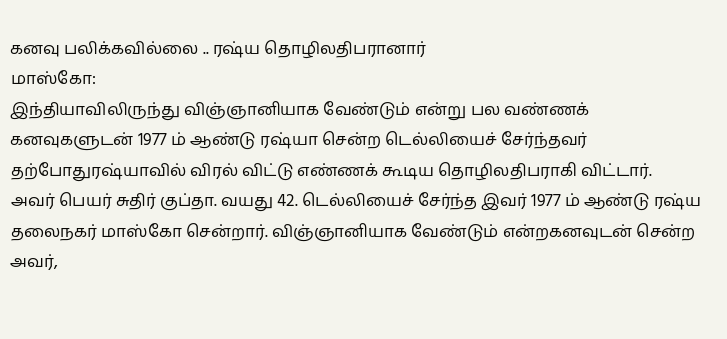கனவு பலிக்கவில்லை .. ரஷ்ய தொழிலதிபரானார்
மாஸ்கோ:
இந்தியாவிலிருந்து விஞ்ஞானியாக வேண்டும் என்று பல வண்ணக் கனவுகளுடன் 1977 ம் ஆண்டு ரஷ்யா சென்ற டெல்லியைச் சேர்ந்தவர் தற்போதுரஷ்யாவில் விரல் விட்டு எண்ணக் கூடிய தொழிலதிபராகி விட்டார்.
அவர் பெயர் சுதிர் குப்தா. வயது 42. டெல்லியைச் சேர்ந்த இவர் 1977 ம் ஆண்டு ரஷ்ய தலைநகர் மாஸ்கோ சென்றார். விஞ்ஞானியாக வேண்டும் என்றகனவுடன் சென்ற அவர்,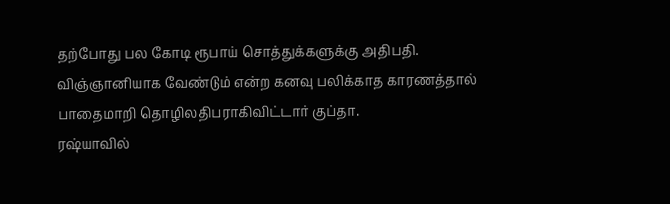தற்போது பல கோடி ரூபாய் சொத்துக்களுக்கு அதிபதி. விஞ்ஞானியாக வேண்டும் என்ற கனவு பலிக்காத காரணத்தால் பாதைமாறி தொழிலதிபராகிவிட்டார் குப்தா.
ரஷ்யாவில்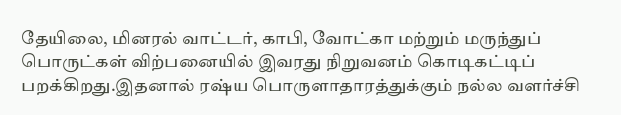தேயிலை, மினரல் வாட்டர், காபி, வோட்கா மற்றும் மருந்துப் பொருட்கள் விற்பனையில் இவரது நிறுவனம் கொடிகட்டிப் பறக்கிறது.இதனால் ரஷ்ய பொருளாதாரத்துக்கும் நல்ல வளர்ச்சி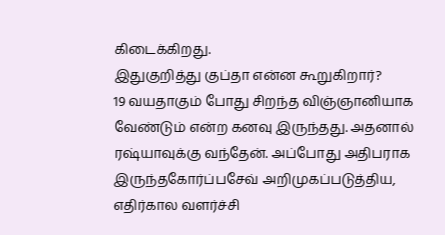கிடைக்கிறது.
இதுகுறித்து குப்தா என்ன கூறுகிறார்?
19 வயதாகும் போது சிறந்த விஞ்ஞானியாக வேண்டும் என்ற கனவு இருந்தது. அதனால் ரஷ்யாவுக்கு வந்தேன். அப்போது அதிபராக இருந்தகோர்ப்பசேவ் அறிமுகப்படுத்திய, எதிர்கால வளர்ச்சி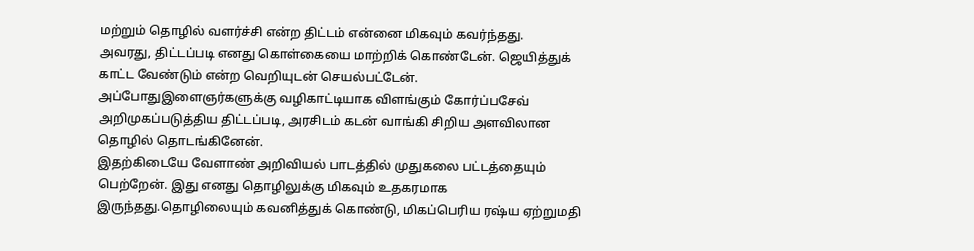மற்றும் தொழில் வளர்ச்சி என்ற திட்டம் என்னை மிகவும் கவர்ந்தது.
அவரது, திட்டப்படி எனது கொள்கையை மாற்றிக் கொண்டேன். ஜெயித்துக் காட்ட வேண்டும் என்ற வெறியுடன் செயல்பட்டேன். அப்போதுஇளைஞர்களுக்கு வழிகாட்டியாக விளங்கும் கோர்ப்பசேவ் அறிமுகப்படுத்திய திட்டப்படி, அரசிடம் கடன் வாங்கி சிறிய அளவிலான தொழில் தொடங்கினேன்.
இதற்கிடையே வேளாண் அறிவியல் பாடத்தில் முதுகலை பட்டத்தையும் பெற்றேன். இது எனது தொழிலுக்கு மிகவும் உதகரமாக இருந்தது.தொழிலையும் கவனித்துக் கொண்டு, மிகப்பெரிய ரஷ்ய ஏற்றுமதி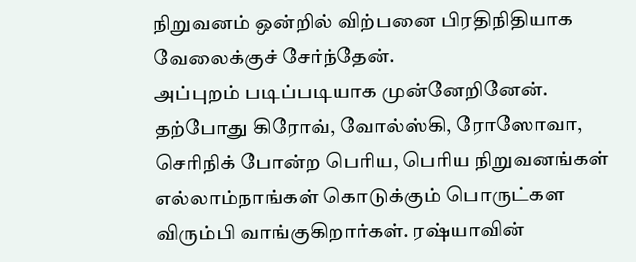நிறுவனம் ஒன்றில் விற்பனை பிரதிநிதியாக வேலைக்குச் சேர்ந்தேன்.
அப்புறம் படிப்படியாக முன்னேறினேன். தற்போது கிரோவ், வோல்ஸ்கி, ரோஸோவா, செரிநிக் போன்ற பெரிய, பெரிய நிறுவனங்கள் எல்லாம்நாங்கள் கொடுக்கும் பொருட்கள விரும்பி வாங்குகிறார்கள். ரஷ்யாவின்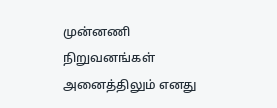முன்னணி நிறுவனங்கள் அனைத்திலும் எனது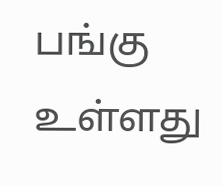பங்கு உள்ளது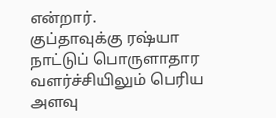என்றார்.
குப்தாவுக்கு ரஷ்யா நாட்டுப் பொருளாதார வளர்ச்சியிலும் பெரிய அளவு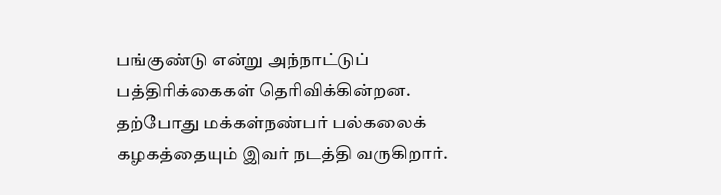பங்குண்டு என்று அந்நாட்டுப் பத்திரிக்கைகள் தெரிவிக்கின்றன. தற்போது மக்கள்நண்பர் பல்கலைக் கழகத்தையும் இவர் நடத்தி வருகிறார்.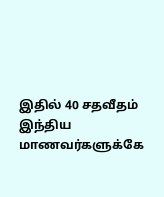இதில் 40 சதவீதம் இந்திய மாணவர்களுக்கே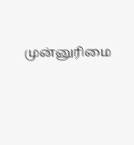முன்னுரிமை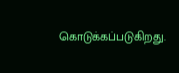கொடுக்கப்படுகிறது.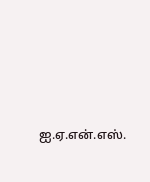ஐ.ஏ.என்.எஸ்.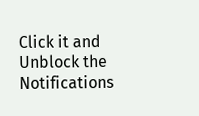Click it and Unblock the Notifications